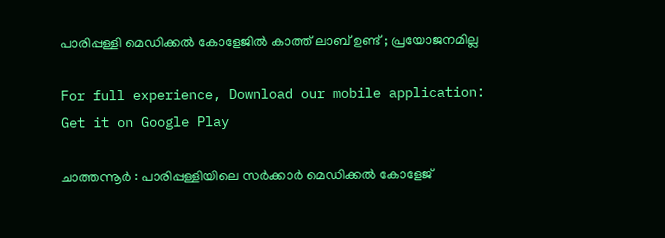പാരിപ്പള്ളി മെഡിക്കല്‍ കോളേജില്‍ കാത്ത് ലാബ് ഉണ്ട് ; പ്രയോജനമില്ല

For full experience, Download our mobile application:
Get it on Google Play

ചാത്തന്നൂര്‍ : പാരിപ്പള്ളിയിലെ സര്‍ക്കാര്‍ മെഡിക്കല്‍ കോളേജ്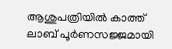ആശുപത്രിയില്‍ കാത്ത് ലാബ് പൂര്‍ണസജ്ജമായി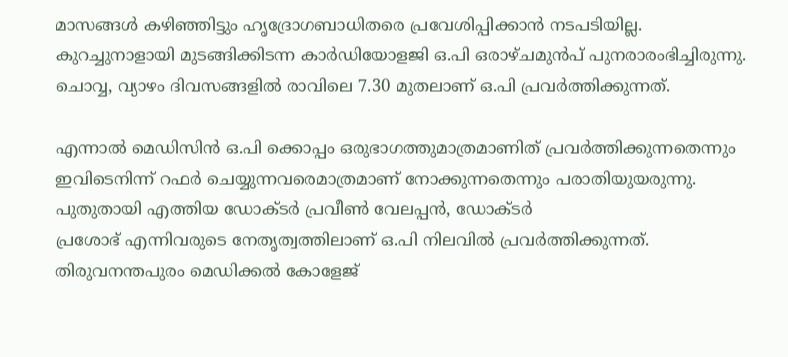മാസങ്ങള്‍ കഴിഞ്ഞിട്ടും ഹൃദ്രോഗബാധിതരെ പ്രവേശിപ്പിക്കാന്‍ നടപടിയില്ല. കുറച്ചുനാളായി മുടങ്ങിക്കിടന്ന കാര്‍ഡിയോളജി ഒ.പി ഒരാഴ്ചമുന്‍പ് പുനരാരംഭിച്ചിരുന്നു. ചൊവ്വ, വ്യാഴം ദിവസങ്ങളില്‍ രാവിലെ 7.30 മുതലാണ് ഒ.പി പ്രവര്‍ത്തിക്കുന്നത്.

എന്നാല്‍ മെഡിസിന്‍ ഒ.പി ക്കൊപ്പം ഒരുഭാഗത്തുമാത്രമാണിത് പ്രവര്‍ത്തിക്കുന്നതെന്നും ഇവിടെനിന്ന്‌ റഫര്‍ ചെയ്യുന്നവരെമാത്രമാണ് നോക്കുന്നതെന്നും പരാതിയുയരുന്നു. പുതുതായി എത്തിയ ഡോക്ടര്‍ പ്രവീണ്‍ വേലപ്പന്‍, ഡോക്ടര്‍
പ്രശോഭ് എന്നിവരുടെ നേതൃത്വത്തിലാണ് ഒ.പി നിലവില്‍ പ്രവര്‍ത്തിക്കുന്നത്. തിരുവനന്തപുരം മെഡിക്കല്‍ കോളേജ്‌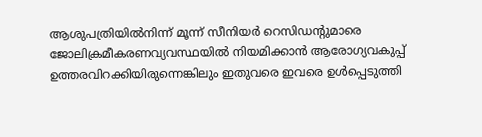ആശുപത്രിയില്‍നിന്ന്‌ മൂന്ന് സീനിയര്‍ റെസിഡന്റുമാരെ ജോലിക്രമീകരണവ്യവസ്ഥയില്‍ നിയമിക്കാന്‍ ആരോഗ്യവകുപ്പ് ഉത്തരവിറക്കിയിരുന്നെങ്കിലും ഇതുവരെ ഇവരെ ഉള്‍പ്പെടുത്തി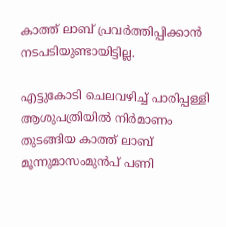കാത്ത് ലാബ് പ്രവര്‍ത്തിപ്പിക്കാന്‍ നടപടിയുണ്ടായിട്ടില്ല.

എട്ടുകോടി ചെലവഴിച്ച് പാരിപ്പള്ളി ആശുപത്രിയില്‍ നിര്‍മാണം തുടങ്ങിയ കാത്ത്‌ ലാബ് മൂന്നുമാസംമുന്‍പ് പണി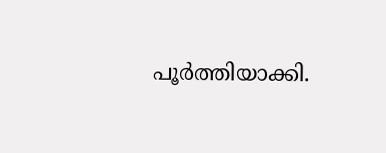പൂര്‍ത്തിയാക്കി.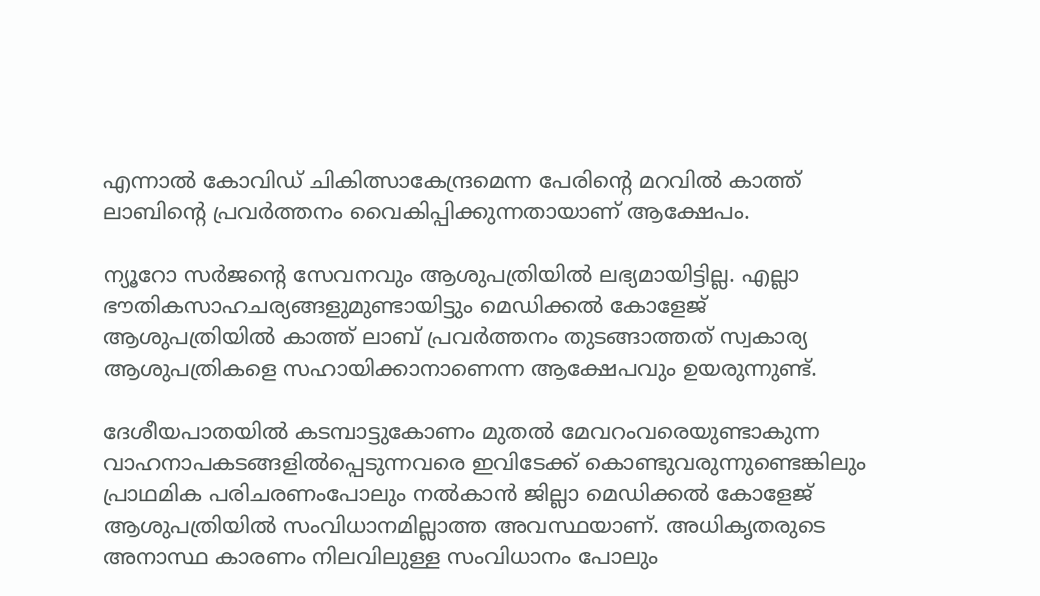എന്നാല്‍ കോവിഡ് ചികിത്സാകേന്ദ്രമെന്ന പേരിന്റെ മറവില്‍ കാത്ത് ലാബിന്റെ പ്രവര്‍ത്തനം വൈകിപ്പിക്കുന്നതായാണ് ആക്ഷേപം.

ന്യൂറോ സര്‍ജന്റെ സേവനവും ആശുപത്രിയില്‍ ലഭ്യമായിട്ടില്ല. എല്ലാ ഭൗതികസാഹചര്യങ്ങളുമുണ്ടായിട്ടും മെ‌ഡിക്കല്‍ കോളേജ്‌ ആശുപത്രിയില്‍ കാത്ത്‌ ലാബ് പ്രവര്‍ത്തനം തുടങ്ങാത്തത് സ്വകാര്യ ആശുപത്രികളെ സഹായിക്കാനാണെന്ന ആക്ഷേപവും ഉയരുന്നുണ്ട്.

ദേശീയപാതയില്‍ കടമ്പാട്ടുകോണം മുതല്‍ മേവറംവരെയുണ്ടാകുന്ന വാഹനാപകടങ്ങളില്‍പ്പെടുന്നവരെ ഇവിടേക്ക്‌ കൊണ്ടുവരുന്നുണ്ടെങ്കിലും പ്രാഥമിക പരിചരണംപോലും നല്‍കാന്‍ ജില്ലാ മെഡിക്കല്‍ കോളേജ്‌ ആശുപത്രിയില്‍ സംവിധാനമില്ലാത്ത അവസ്ഥയാണ്. അധികൃതരുടെ അനാസ്ഥ കാരണം നിലവിലുള്ള സംവിധാനം പോലും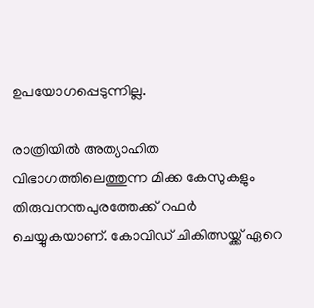ഉപയോഗപ്പെടുന്നില്ല.

രാത്രിയില്‍ അത്യാഹിത വിഭാഗത്തിലെത്തുന്ന മിക്ക കേസുകളും തിരുവനന്തപുരത്തേക്ക് റഫര്‍ ചെയ്യുകയാണ്. കോവിഡ് ചികിത്സയ്ക്ക് ഏറെ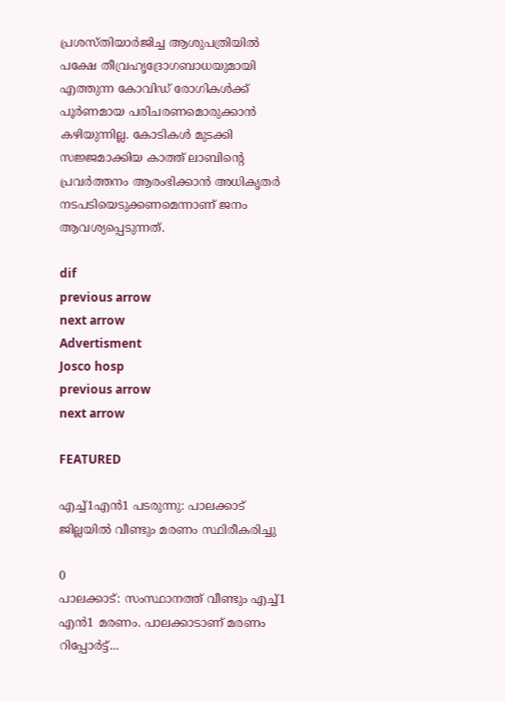പ്രശസ്തിയാര്‍ജിച്ച ആശുപത്രിയില്‍ പക്ഷേ തീവ്രഹൃദ്രോഗബാധയുമായി എത്തുന്ന കോവിഡ് രോഗികള്‍ക്ക് പൂര്‍ണമായ പരിചരണമൊരുക്കാന്‍ കഴിയുന്നില്ല. കോടികൾ മുടക്കി സജ്ജമാക്കിയ കാത്ത് ലാബിന്റെ പ്രവര്‍ത്തനം ആരംഭിക്കാന്‍ അധികൃതര്‍ നടപടിയെടുക്കണമെന്നാണ് ജനം ആവശ്യപ്പെടുന്നത്.

dif
previous arrow
next arrow
Advertisment
Josco hosp
previous arrow
next arrow

FEATURED

എച്ച്1എൻ1 പടരുന്നു: പാലക്കാട് ജില്ലയിൽ വീണ്ടും മരണം സ്ഥിരീകരിച്ചു

0
പാലക്കാട്: സംസ്ഥാനത്ത് വീണ്ടും എച്ച്1 എന്‍1 മരണം. പാലക്കാടാണ് മരണം റിപ്പോര്‍ട്ട്...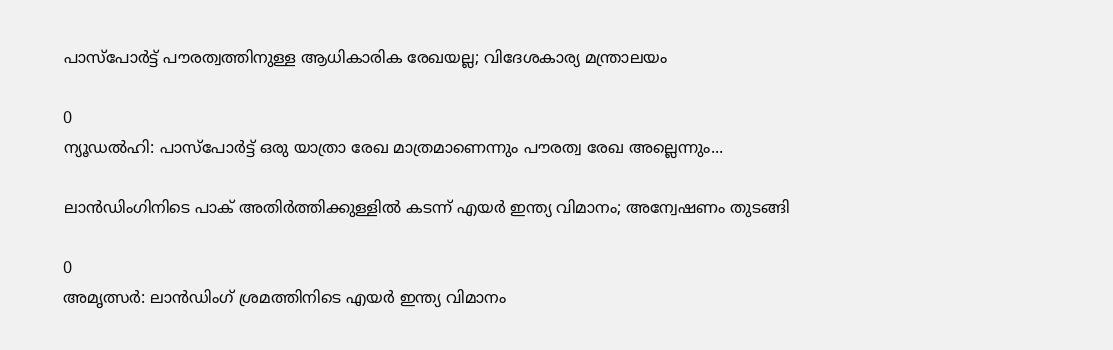പാസ്‌പോർട്ട് പൗരത്വത്തിനുള്ള ആധികാരിക രേഖയല്ല; വിദേശകാര്യ മന്ത്രാലയം

0
ന്യൂഡല്‍ഹി: പാസ്‌പോർട്ട് ഒരു യാത്രാ രേഖ മാത്രമാണെന്നും പൗരത്വ രേഖ അല്ലെന്നും...

ലാൻഡിംഗിനിടെ പാക് അതിർത്തിക്കുള്ളിൽ കടന്ന് എയർ ഇന്ത്യ വിമാനം; അന്വേഷണം തുടങ്ങി

0
അമൃത്സർ: ലാൻഡിംഗ് ശ്രമത്തിനിടെ എയർ ഇന്ത്യ വിമാനം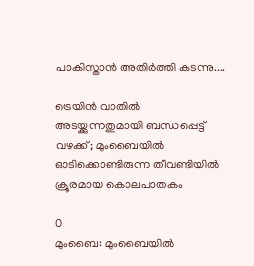പാകിസ്താൻ അതിർത്തി കടന്നു....

ട്രെയിൻ വാതിൽ അടയ്ക്കുന്നതുമായി ബന്ധപ്പെട്ട് വഴക്ക്; മുംബൈയിൽ ഓടിക്കൊണ്ടിരുന്ന തീവണ്ടിയിൽ ക്രൂരമായ കൊലപാതകം

0
മുംബൈ: മുംബൈയില്‍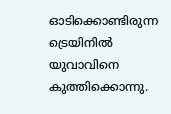ഓടിക്കൊണ്ടിരുന്ന ട്രെയിനില്‍ യുവാവിനെ കുത്തിക്കൊന്നു.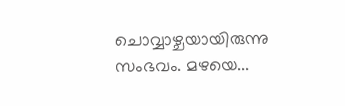ചൊവ്വാഴ്ചയായിരുന്നു സംഭവം. മഴയെ...